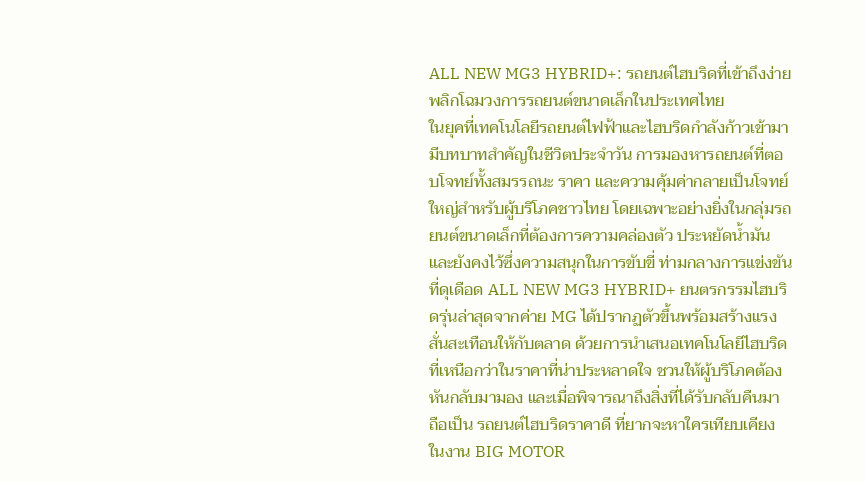ALL NEW MG3 HYBRID+: รถยนต์ไฮบริดที่เข้าถึงง่าย พลิกโฉมวงการรถยนต์ขนาดเล็กในประเทศไทย
ในยุคที่เทคโนโลยีรถยนต์ไฟฟ้าและไฮบริดกำลังก้าวเข้ามามีบทบาทสำคัญในชีวิตประจำวัน การมองหารถยนต์ที่ตอบโจทย์ทั้งสมรรถนะ ราคา และความคุ้มค่ากลายเป็นโจทย์ใหญ่สำหรับผู้บริโภคชาวไทย โดยเฉพาะอย่างยิ่งในกลุ่มรถยนต์ขนาดเล็กที่ต้องการความคล่องตัว ประหยัดน้ำมัน และยังคงไว้ซึ่งความสนุกในการขับขี่ ท่ามกลางการแข่งขันที่ดุเดือด ALL NEW MG3 HYBRID+ ยนตรกรรมไฮบริดรุ่นล่าสุดจากค่าย MG ได้ปรากฏตัวขึ้นพร้อมสร้างแรงสั่นสะเทือนให้กับตลาด ด้วยการนำเสนอเทคโนโลยีไฮบริดที่เหนือกว่าในราคาที่น่าประหลาดใจ ชวนให้ผู้บริโภคต้องหันกลับมามอง และเมื่อพิจารณาถึงสิ่งที่ได้รับกลับคืนมา ถือเป็น รถยนต์ไฮบริดราคาดี ที่ยากจะหาใครเทียบเคียง
ในงาน BIG MOTOR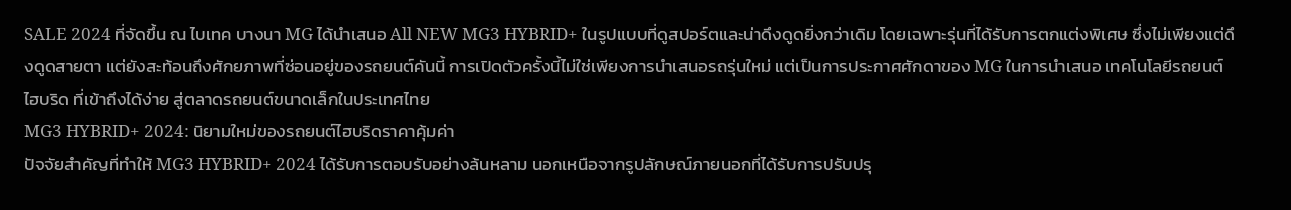SALE 2024 ที่จัดขึ้น ณ ไบเทค บางนา MG ได้นำเสนอ All NEW MG3 HYBRID+ ในรูปแบบที่ดูสปอร์ตและน่าดึงดูดยิ่งกว่าเดิม โดยเฉพาะรุ่นที่ได้รับการตกแต่งพิเศษ ซึ่งไม่เพียงแต่ดึงดูดสายตา แต่ยังสะท้อนถึงศักยภาพที่ซ่อนอยู่ของรถยนต์คันนี้ การเปิดตัวครั้งนี้ไม่ใช่เพียงการนำเสนอรถรุ่นใหม่ แต่เป็นการประกาศศักดาของ MG ในการนำเสนอ เทคโนโลยีรถยนต์ไฮบริด ที่เข้าถึงได้ง่าย สู่ตลาดรถยนต์ขนาดเล็กในประเทศไทย
MG3 HYBRID+ 2024: นิยามใหม่ของรถยนต์ไฮบริดราคาคุ้มค่า
ปัจจัยสำคัญที่ทำให้ MG3 HYBRID+ 2024 ได้รับการตอบรับอย่างล้นหลาม นอกเหนือจากรูปลักษณ์ภายนอกที่ได้รับการปรับปรุ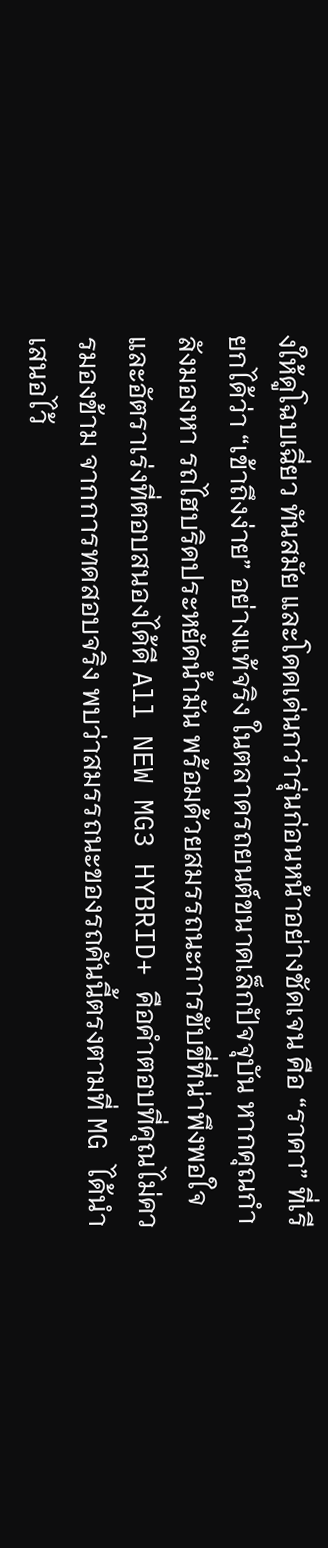งให้ดูโฉบเฉี่ยว ทันสมัย และโดดเด่นกว่ารุ่นก่อนหน้าอย่างชัดเจน คือ “ราคา” ที่เรียกได้ว่า “เข้าถึงง่าย” อย่างแท้จริง ในตลาดรถยนต์ขนาดเล็กปัจจุบัน หากคุณกำลังมองหา รถไฮบริดประหยัดน้ำมัน พร้อมด้วยสมรรถนะการขับขี่ที่น่าพึงพอใจ และอัตราเร่งที่ตอบสนองได้ดี All NEW MG3 HYBRID+ คือคำตอบที่คุณไม่ควรมองข้าม จากการทดสอบจริง พบว่าสมรรถนะของรถคันนี้ตรงตามที่ MG ได้นำเสนอไว้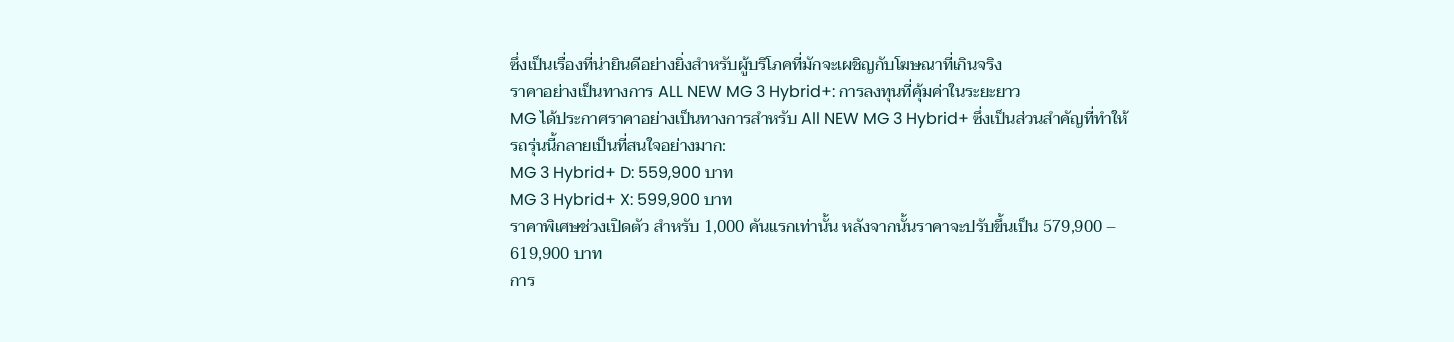ซึ่งเป็นเรื่องที่น่ายินดีอย่างยิ่งสำหรับผู้บริโภคที่มักจะเผชิญกับโฆษณาที่เกินจริง
ราคาอย่างเป็นทางการ ALL NEW MG 3 Hybrid+: การลงทุนที่คุ้มค่าในระยะยาว
MG ได้ประกาศราคาอย่างเป็นทางการสำหรับ All NEW MG 3 Hybrid+ ซึ่งเป็นส่วนสำคัญที่ทำให้รถรุ่นนี้กลายเป็นที่สนใจอย่างมาก:
MG 3 Hybrid+ D: 559,900 บาท
MG 3 Hybrid+ X: 599,900 บาท
ราคาพิเศษช่วงเปิดตัว สำหรับ 1,000 คันแรกเท่านั้น หลังจากนั้นราคาจะปรับขึ้นเป็น 579,900 – 619,900 บาท
การ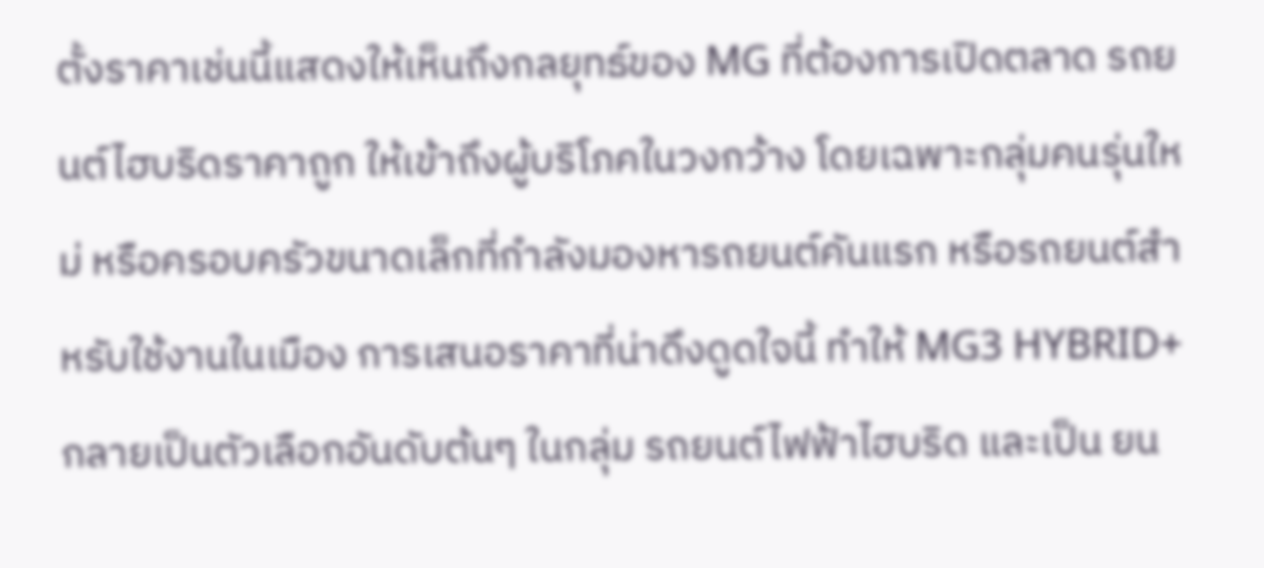ตั้งราคาเช่นนี้แสดงให้เห็นถึงกลยุทธ์ของ MG ที่ต้องการเปิดตลาด รถยนต์ไฮบริดราคาถูก ให้เข้าถึงผู้บริโภคในวงกว้าง โดยเฉพาะกลุ่มคนรุ่นใหม่ หรือครอบครัวขนาดเล็กที่กำลังมองหารถยนต์คันแรก หรือรถยนต์สำหรับใช้งานในเมือง การเสนอราคาที่น่าดึงดูดใจนี้ ทำให้ MG3 HYBRID+ กลายเป็นตัวเลือกอันดับต้นๆ ในกลุ่ม รถยนต์ไฟฟ้าไฮบริด และเป็น ยน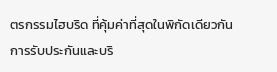ตรกรรมไฮบริด ที่คุ้มค่าที่สุดในพิกัดเดียวกัน
การรับประกันและบริ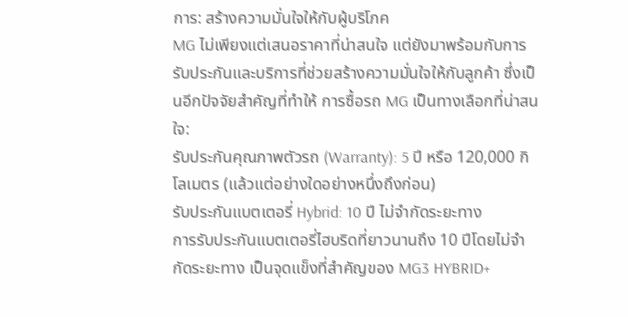การ: สร้างความมั่นใจให้กับผู้บริโภค
MG ไม่เพียงแต่เสนอราคาที่น่าสนใจ แต่ยังมาพร้อมกับการรับประกันและบริการที่ช่วยสร้างความมั่นใจให้กับลูกค้า ซึ่งเป็นอีกปัจจัยสำคัญที่ทำให้ การซื้อรถ MG เป็นทางเลือกที่น่าสนใจ:
รับประกันคุณภาพตัวรถ (Warranty): 5 ปี หรือ 120,000 กิโลเมตร (แล้วแต่อย่างใดอย่างหนึ่งถึงก่อน)
รับประกันแบตเตอรี่ Hybrid: 10 ปี ไม่จำกัดระยะทาง
การรับประกันแบตเตอรี่ไฮบริดที่ยาวนานถึง 10 ปีโดยไม่จำกัดระยะทาง เป็นจุดแข็งที่สำคัญของ MG3 HYBRID+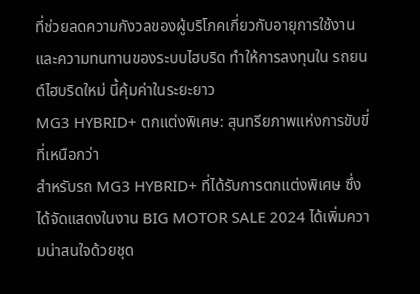ที่ช่วยลดความกังวลของผู้บริโภคเกี่ยวกับอายุการใช้งานและความทนทานของระบบไฮบริด ทำให้การลงทุนใน รถยนต์ไฮบริดใหม่ นี้คุ้มค่าในระยะยาว
MG3 HYBRID+ ตกแต่งพิเศษ: สุนทรียภาพแห่งการขับขี่ที่เหนือกว่า
สำหรับรถ MG3 HYBRID+ ที่ได้รับการตกแต่งพิเศษ ซึ่งได้จัดแสดงในงาน BIG MOTOR SALE 2024 ได้เพิ่มความน่าสนใจด้วยชุด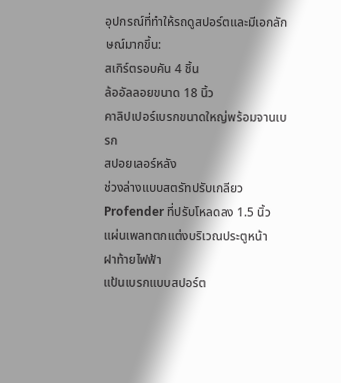อุปกรณ์ที่ทำให้รถดูสปอร์ตและมีเอกลักษณ์มากขึ้น:
สเกิร์ตรอบคัน 4 ชิ้น
ล้ออัลลอยขนาด 18 นิ้ว
คาลิปเปอร์เบรกขนาดใหญ่พร้อมจานเบรก
สปอยเลอร์หลัง
ช่วงล่างแบบสตรัทปรับเกลียว Profender ที่ปรับโหลดลง 1.5 นิ้ว
แผ่นเพลทตกแต่งบริเวณประตูหน้า
ฝาท้ายไฟฟ้า
แป้นเบรกแบบสปอร์ต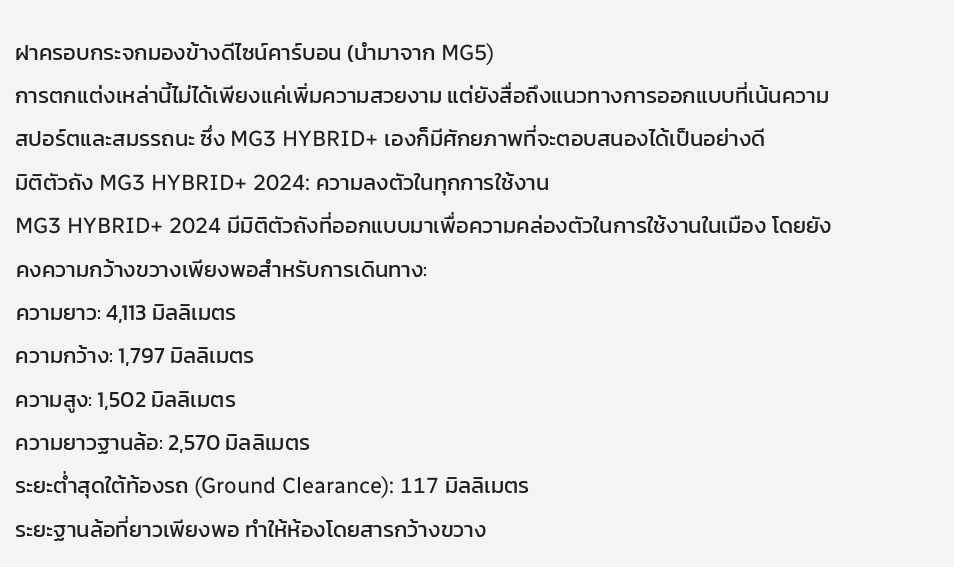ฝาครอบกระจกมองข้างดีไซน์คาร์บอน (นำมาจาก MG5)
การตกแต่งเหล่านี้ไม่ได้เพียงแค่เพิ่มความสวยงาม แต่ยังสื่อถึงแนวทางการออกแบบที่เน้นความสปอร์ตและสมรรถนะ ซึ่ง MG3 HYBRID+ เองก็มีศักยภาพที่จะตอบสนองได้เป็นอย่างดี
มิติตัวถัง MG3 HYBRID+ 2024: ความลงตัวในทุกการใช้งาน
MG3 HYBRID+ 2024 มีมิติตัวถังที่ออกแบบมาเพื่อความคล่องตัวในการใช้งานในเมือง โดยยังคงความกว้างขวางเพียงพอสำหรับการเดินทาง:
ความยาว: 4,113 มิลลิเมตร
ความกว้าง: 1,797 มิลลิเมตร
ความสูง: 1,502 มิลลิเมตร
ความยาวฐานล้อ: 2,570 มิลลิเมตร
ระยะต่ำสุดใต้ท้องรถ (Ground Clearance): 117 มิลลิเมตร
ระยะฐานล้อที่ยาวเพียงพอ ทำให้ห้องโดยสารกว้างขวาง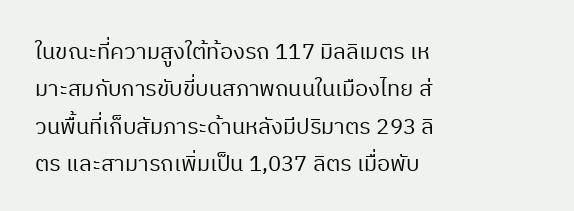ในขณะที่ความสูงใต้ท้องรถ 117 มิลลิเมตร เหมาะสมกับการขับขี่บนสภาพถนนในเมืองไทย ส่วนพื้นที่เก็บสัมภาระด้านหลังมีปริมาตร 293 ลิตร และสามารถเพิ่มเป็น 1,037 ลิตร เมื่อพับ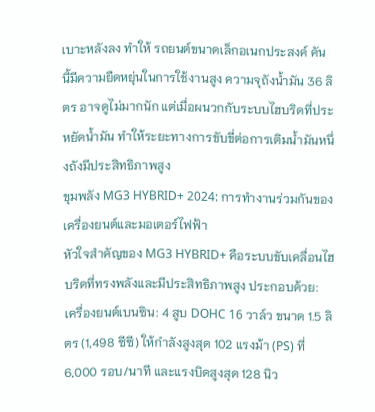เบาะหลังลง ทำให้ รถยนต์ขนาดเล็กอเนกประสงค์ คันนี้มีความยืดหยุ่นในการใช้งานสูง ความจุถังน้ำมัน 36 ลิตร อาจดูไม่มากนัก แต่เมื่อผนวกกับระบบไฮบริดที่ประหยัดน้ำมัน ทำให้ระยะทางการขับขี่ต่อการเติมน้ำมันหนึ่งถังมีประสิทธิภาพสูง
ขุมพลัง MG3 HYBRID+ 2024: การทำงานร่วมกันของเครื่องยนต์และมอเตอร์ไฟฟ้า
หัวใจสำคัญของ MG3 HYBRID+ คือระบบขับเคลื่อนไฮบริดที่ทรงพลังและมีประสิทธิภาพสูง ประกอบด้วย:
เครื่องยนต์เบนซิน: 4 สูบ DOHC 16 วาล์ว ขนาด 1.5 ลิตร (1,498 ซีซี) ให้กำลังสูงสุด 102 แรงม้า (PS) ที่ 6,000 รอบ/นาที และแรงบิดสูงสุด 128 นิว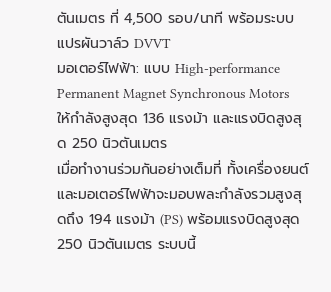ตันเมตร ที่ 4,500 รอบ/นาที พร้อมระบบแปรผันวาล์ว DVVT
มอเตอร์ไฟฟ้า: แบบ High-performance Permanent Magnet Synchronous Motors ให้กำลังสูงสุด 136 แรงม้า และแรงบิดสูงสุด 250 นิวตันเมตร
เมื่อทำงานร่วมกันอย่างเต็มที่ ทั้งเครื่องยนต์และมอเตอร์ไฟฟ้าจะมอบพละกำลังรวมสูงสุดถึง 194 แรงม้า (PS) พร้อมแรงบิดสูงสุด 250 นิวตันเมตร ระบบนี้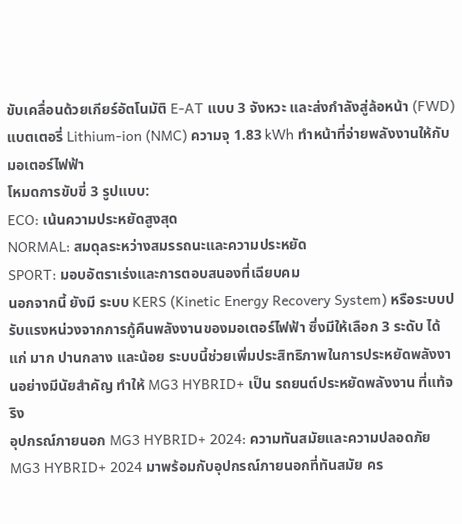ขับเคลื่อนด้วยเกียร์อัตโนมัติ E-AT แบบ 3 จังหวะ และส่งกำลังสู่ล้อหน้า (FWD) แบตเตอรี่ Lithium-ion (NMC) ความจุ 1.83 kWh ทำหน้าที่จ่ายพลังงานให้กับมอเตอร์ไฟฟ้า
โหมดการขับขี่ 3 รูปแบบ:
ECO: เน้นความประหยัดสูงสุด
NORMAL: สมดุลระหว่างสมรรถนะและความประหยัด
SPORT: มอบอัตราเร่งและการตอบสนองที่เฉียบคม
นอกจากนี้ ยังมี ระบบ KERS (Kinetic Energy Recovery System) หรือระบบปรับแรงหน่วงจากการกู้คืนพลังงานของมอเตอร์ไฟฟ้า ซึ่งมีให้เลือก 3 ระดับ ได้แก่ มาก ปานกลาง และน้อย ระบบนี้ช่วยเพิ่มประสิทธิภาพในการประหยัดพลังงานอย่างมีนัยสำคัญ ทำให้ MG3 HYBRID+ เป็น รถยนต์ประหยัดพลังงาน ที่แท้จริง
อุปกรณ์ภายนอก MG3 HYBRID+ 2024: ความทันสมัยและความปลอดภัย
MG3 HYBRID+ 2024 มาพร้อมกับอุปกรณ์ภายนอกที่ทันสมัย คร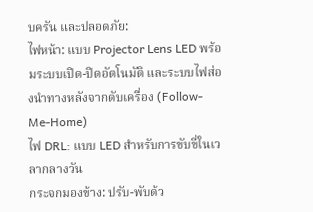บครัน และปลอดภัย:
ไฟหน้า: แบบ Projector Lens LED พร้อมระบบเปิด-ปิดอัตโนมัติ และระบบไฟส่องนำทางหลังจากดับเครื่อง (Follow-Me-Home)
ไฟ DRL: แบบ LED สำหรับการขับขี่ในเวลากลางวัน
กระจกมองข้าง: ปรับ-พับด้ว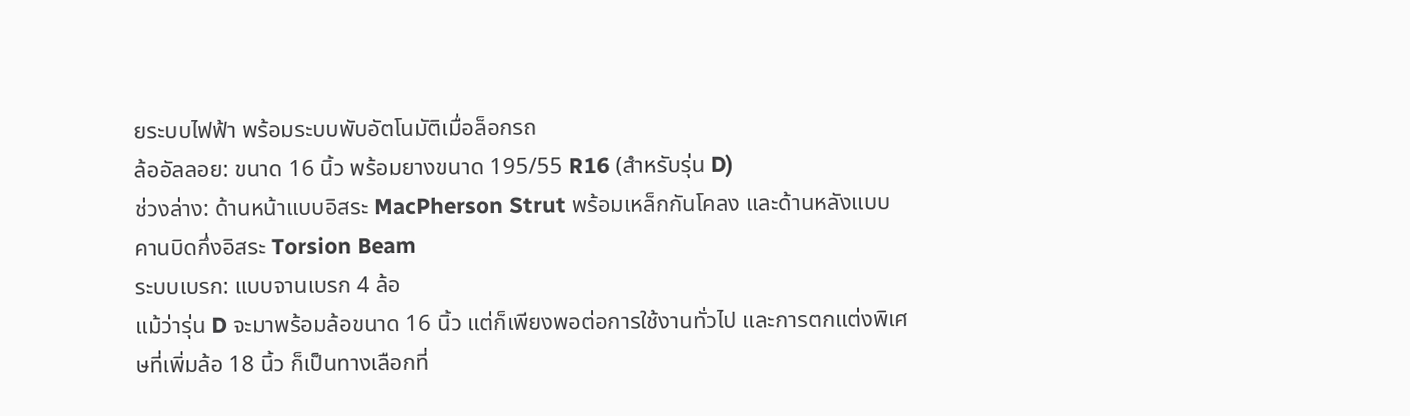ยระบบไฟฟ้า พร้อมระบบพับอัตโนมัติเมื่อล็อกรถ
ล้ออัลลอย: ขนาด 16 นิ้ว พร้อมยางขนาด 195/55 R16 (สำหรับรุ่น D)
ช่วงล่าง: ด้านหน้าแบบอิสระ MacPherson Strut พร้อมเหล็กกันโคลง และด้านหลังแบบคานบิดกึ่งอิสระ Torsion Beam
ระบบเบรก: แบบจานเบรก 4 ล้อ
แม้ว่ารุ่น D จะมาพร้อมล้อขนาด 16 นิ้ว แต่ก็เพียงพอต่อการใช้งานทั่วไป และการตกแต่งพิเศษที่เพิ่มล้อ 18 นิ้ว ก็เป็นทางเลือกที่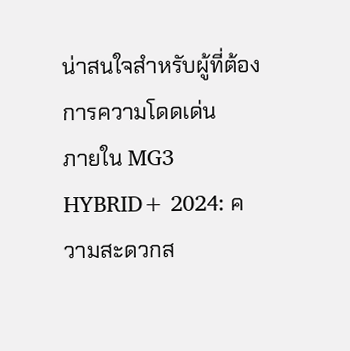น่าสนใจสำหรับผู้ที่ต้องการความโดดเด่น
ภายใน MG3 HYBRID+ 2024: ความสะดวกส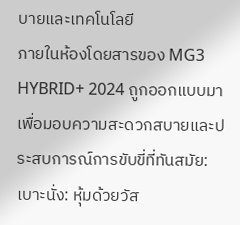บายและเทคโนโลยี
ภายในห้องโดยสารของ MG3 HYBRID+ 2024 ถูกออกแบบมาเพื่อมอบความสะดวกสบายและประสบการณ์การขับขี่ที่ทันสมัย:
เบาะนั่ง: หุ้มด้วยวัส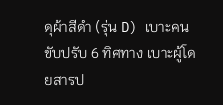ดุผ้าสีดำ (รุ่น D) เบาะคนขับปรับ 6 ทิศทาง เบาะผู้โดยสารป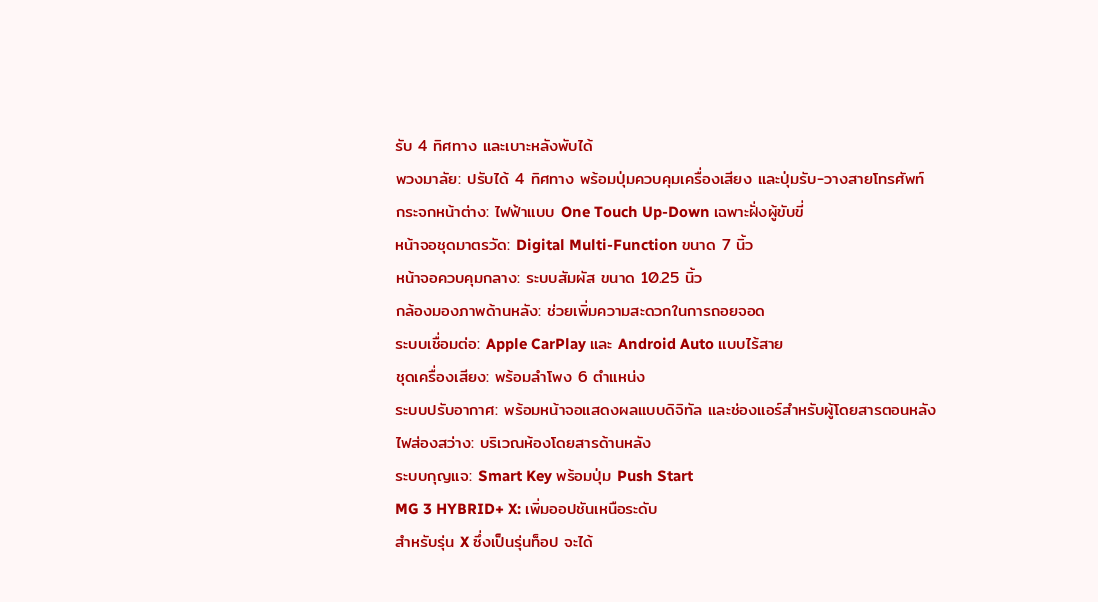รับ 4 ทิศทาง และเบาะหลังพับได้
พวงมาลัย: ปรับได้ 4 ทิศทาง พร้อมปุ่มควบคุมเครื่องเสียง และปุ่มรับ-วางสายโทรศัพท์
กระจกหน้าต่าง: ไฟฟ้าแบบ One Touch Up-Down เฉพาะฝั่งผู้ขับขี่
หน้าจอชุดมาตรวัด: Digital Multi-Function ขนาด 7 นิ้ว
หน้าจอควบคุมกลาง: ระบบสัมผัส ขนาด 10.25 นิ้ว
กล้องมองภาพด้านหลัง: ช่วยเพิ่มความสะดวกในการถอยจอด
ระบบเชื่อมต่อ: Apple CarPlay และ Android Auto แบบไร้สาย
ชุดเครื่องเสียง: พร้อมลำโพง 6 ตำแหน่ง
ระบบปรับอากาศ: พร้อมหน้าจอแสดงผลแบบดิจิทัล และช่องแอร์สำหรับผู้โดยสารตอนหลัง
ไฟส่องสว่าง: บริเวณห้องโดยสารด้านหลัง
ระบบกุญแจ: Smart Key พร้อมปุ่ม Push Start
MG 3 HYBRID+ X: เพิ่มออปชันเหนือระดับ
สำหรับรุ่น X ซึ่งเป็นรุ่นท็อป จะได้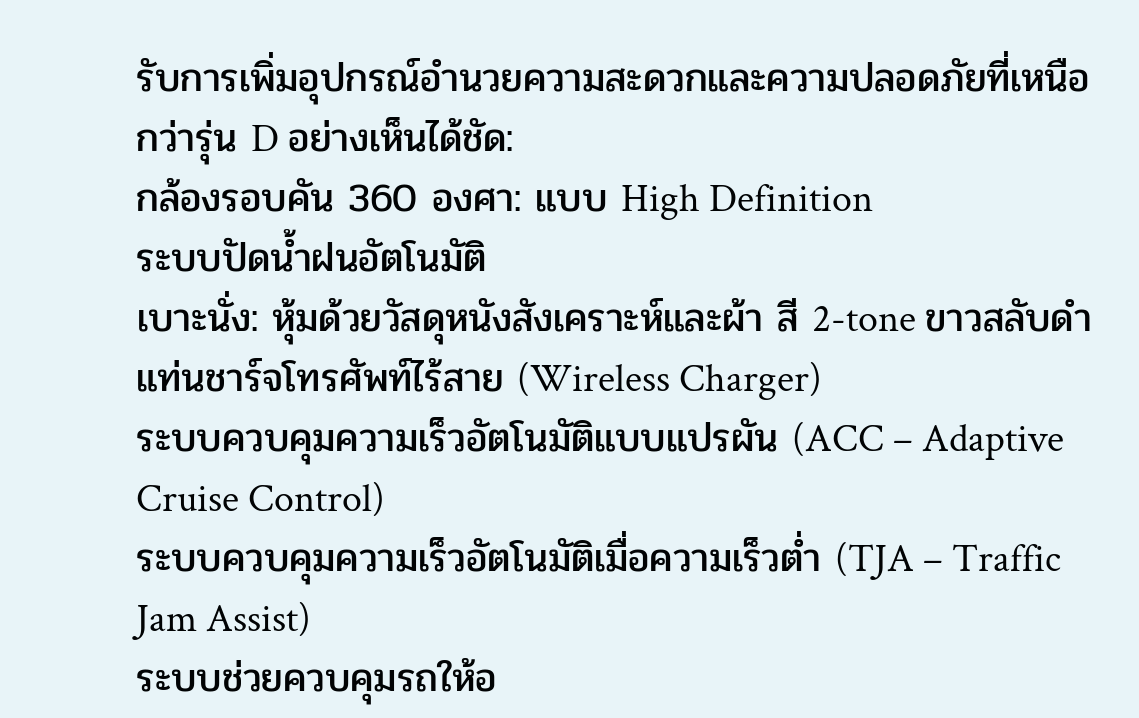รับการเพิ่มอุปกรณ์อำนวยความสะดวกและความปลอดภัยที่เหนือกว่ารุ่น D อย่างเห็นได้ชัด:
กล้องรอบคัน 360 องศา: แบบ High Definition
ระบบปัดน้ำฝนอัตโนมัติ
เบาะนั่ง: หุ้มด้วยวัสดุหนังสังเคราะห์และผ้า สี 2-tone ขาวสลับดำ
แท่นชาร์จโทรศัพท์ไร้สาย (Wireless Charger)
ระบบควบคุมความเร็วอัตโนมัติแบบแปรผัน (ACC – Adaptive Cruise Control)
ระบบควบคุมความเร็วอัตโนมัติเมื่อความเร็วต่ำ (TJA – Traffic Jam Assist)
ระบบช่วยควบคุมรถให้อ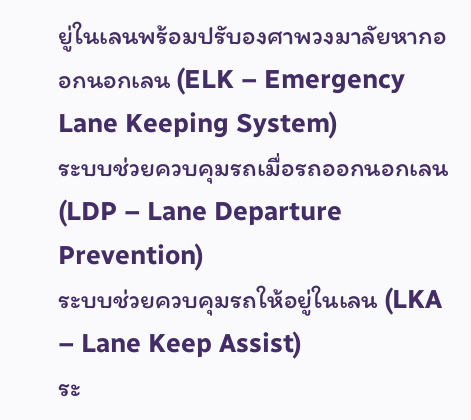ยู่ในเลนพร้อมปรับองศาพวงมาลัยหากออกนอกเลน (ELK – Emergency Lane Keeping System)
ระบบช่วยควบคุมรถเมื่อรถออกนอกเลน (LDP – Lane Departure Prevention)
ระบบช่วยควบคุมรถให้อยู่ในเลน (LKA – Lane Keep Assist)
ระ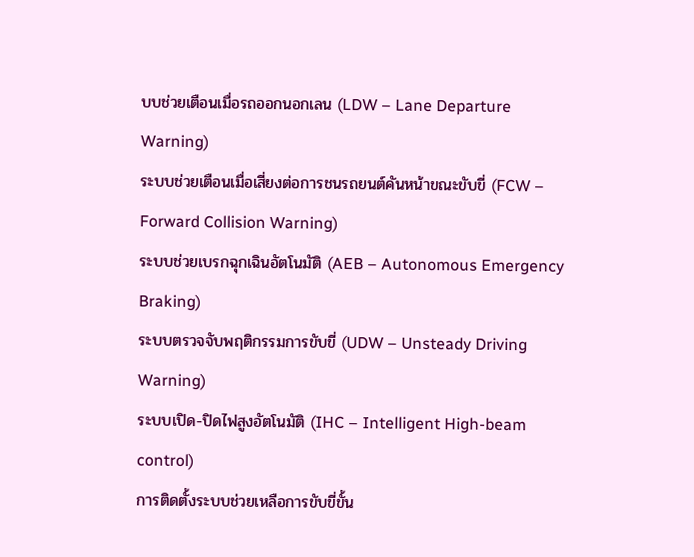บบช่วยเตือนเมื่อรถออกนอกเลน (LDW – Lane Departure Warning)
ระบบช่วยเตือนเมื่อเสี่ยงต่อการชนรถยนต์คันหน้าขณะขับขี่ (FCW – Forward Collision Warning)
ระบบช่วยเบรกฉุกเฉินอัตโนมัติ (AEB – Autonomous Emergency Braking)
ระบบตรวจจับพฤติกรรมการขับขี่ (UDW – Unsteady Driving Warning)
ระบบเปิด-ปิดไฟสูงอัตโนมัติ (IHC – Intelligent High-beam control)
การติดตั้งระบบช่วยเหลือการขับขี่ขั้น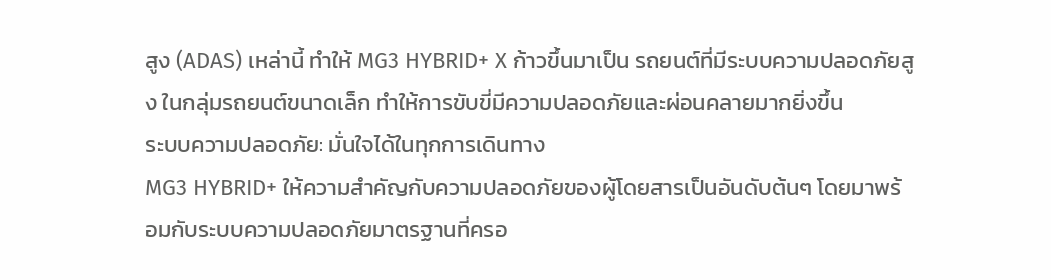สูง (ADAS) เหล่านี้ ทำให้ MG3 HYBRID+ X ก้าวขึ้นมาเป็น รถยนต์ที่มีระบบความปลอดภัยสูง ในกลุ่มรถยนต์ขนาดเล็ก ทำให้การขับขี่มีความปลอดภัยและผ่อนคลายมากยิ่งขึ้น
ระบบความปลอดภัย: มั่นใจได้ในทุกการเดินทาง
MG3 HYBRID+ ให้ความสำคัญกับความปลอดภัยของผู้โดยสารเป็นอันดับต้นๆ โดยมาพร้อมกับระบบความปลอดภัยมาตรฐานที่ครอ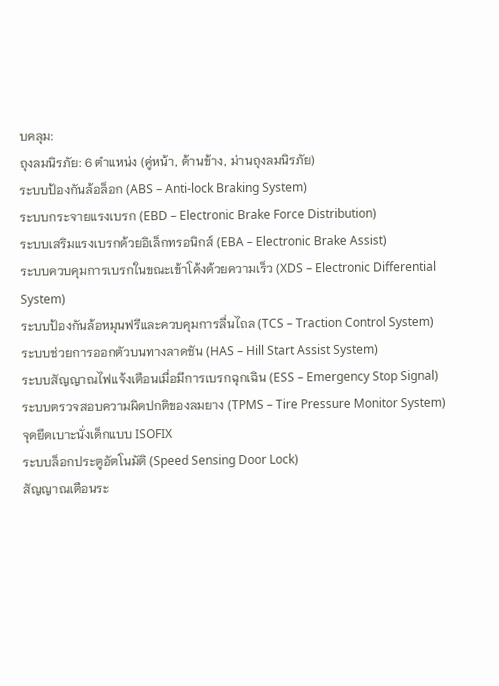บคลุม:
ถุงลมนิรภัย: 6 ตำแหน่ง (คู่หน้า, ด้านข้าง, ม่านถุงลมนิรภัย)
ระบบป้องกันล้อล็อก (ABS – Anti-lock Braking System)
ระบบกระจายแรงเบรก (EBD – Electronic Brake Force Distribution)
ระบบเสริมแรงเบรกด้วยอิเล็กทรอนิกส์ (EBA – Electronic Brake Assist)
ระบบควบคุมการเบรกในขณะเข้าโค้งด้วยความเร็ว (XDS – Electronic Differential System)
ระบบป้องกันล้อหมุนฟรีและควบคุมการลื่นไถล (TCS – Traction Control System)
ระบบช่วยการออกตัวบนทางลาดชัน (HAS – Hill Start Assist System)
ระบบสัญญาณไฟแจ้งเตือนเมื่อมีการเบรกฉุกเฉิน (ESS – Emergency Stop Signal)
ระบบตรวจสอบความผิดปกติของลมยาง (TPMS – Tire Pressure Monitor System)
จุดยึดเบาะนั่งเด็กแบบ ISOFIX
ระบบล็อกประตูอัตโนมัติ (Speed Sensing Door Lock)
สัญญาณเตือนระ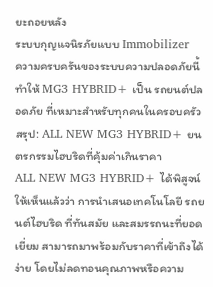ยะถอยหลัง
ระบบกุญแจนิรภัยแบบ Immobilizer
ความครบครันของระบบความปลอดภัยนี้ ทำให้ MG3 HYBRID+ เป็น รถยนต์ปลอดภัย ที่เหมาะสำหรับทุกคนในครอบครัว
สรุป: ALL NEW MG3 HYBRID+ ยนตรกรรมไฮบริดที่คุ้มค่าเกินราคา
ALL NEW MG3 HYBRID+ ได้พิสูจน์ให้เห็นแล้วว่า การนำเสนอเทคโนโลยี รถยนต์ไฮบริด ที่ทันสมัย และสมรรถนะที่ยอดเยี่ยม สามารถมาพร้อมกับราคาที่เข้าถึงได้ง่าย โดยไม่ลดทอนคุณภาพหรือความ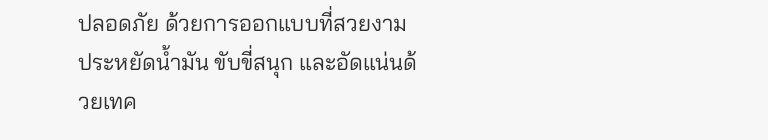ปลอดภัย ด้วยการออกแบบที่สวยงาม ประหยัดน้ำมัน ขับขี่สนุก และอัดแน่นด้วยเทค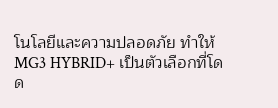โนโลยีและความปลอดภัย ทำให้ MG3 HYBRID+ เป็นตัวเลือกที่โดด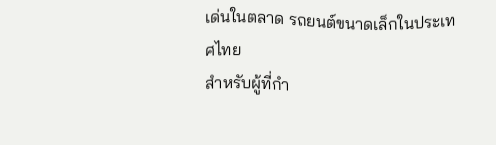เด่นในตลาด รถยนต์ขนาดเล็กในประเทศไทย
สำหรับผู้ที่กำ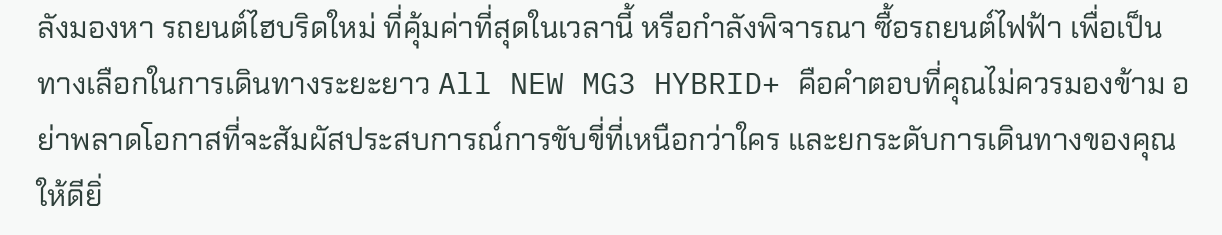ลังมองหา รถยนต์ไฮบริดใหม่ ที่คุ้มค่าที่สุดในเวลานี้ หรือกำลังพิจารณา ซื้อรถยนต์ไฟฟ้า เพื่อเป็นทางเลือกในการเดินทางระยะยาว All NEW MG3 HYBRID+ คือคำตอบที่คุณไม่ควรมองข้าม อย่าพลาดโอกาสที่จะสัมผัสประสบการณ์การขับขี่ที่เหนือกว่าใคร และยกระดับการเดินทางของคุณให้ดียิ่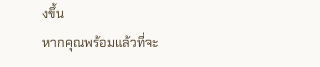งขึ้น
หากคุณพร้อมแล้วที่จะ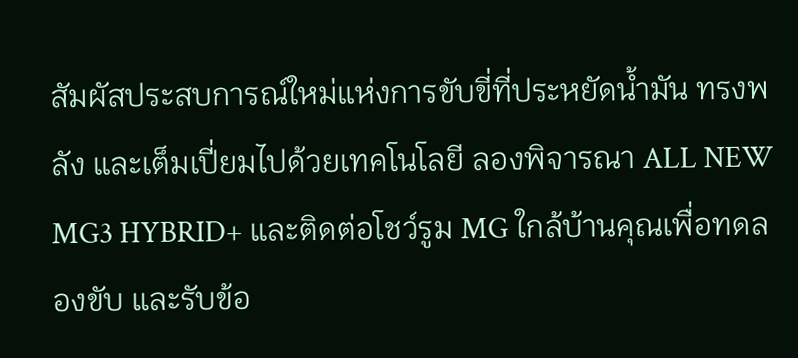สัมผัสประสบการณ์ใหม่แห่งการขับขี่ที่ประหยัดน้ำมัน ทรงพลัง และเต็มเปี่ยมไปด้วยเทคโนโลยี ลองพิจารณา ALL NEW MG3 HYBRID+ และติดต่อโชว์รูม MG ใกล้บ้านคุณเพื่อทดลองขับ และรับข้อ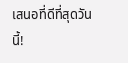เสนอที่ดีที่สุดวันนี้!